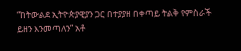“ከትውልደ ኢትዮጵያዊያን ጋር በተያያዘ በቀጣይ ትልቅ የምስራች ይዘን እንመጣለን” አቶ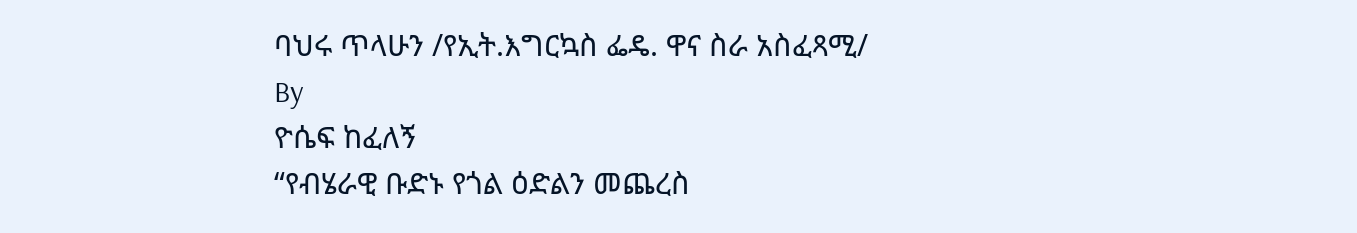ባህሩ ጥላሁን /የኢት.እግርኳስ ፌዴ. ዋና ስራ አስፈጻሚ/
By
ዮሴፍ ከፈለኝ
“የብሄራዊ ቡድኑ የጎል ዕድልን መጨረስ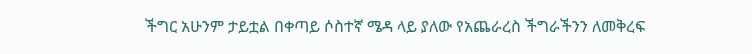ችግር አሁንም ታይቷል በቀጣይ ሶስተኛ ሜዳ ላይ ያለው የአጨራረስ ችግራችንን ለመቅረፍ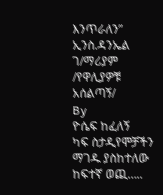እንጥራለን” ኢንስ.ዳንኤል ገ/ማሪያም /የዋሊያዎቹ አሰልጣኝ/
By
ዮሴፍ ከፈለኝ
ካፍ ስታዲየሞቻችን ማገዱ ያስከተለው ከፍተኛ ወጪ…..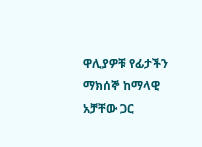ዋሊያዎቹ የፊታችን ማክሰኞ ከማላዊ አቻቸው ጋር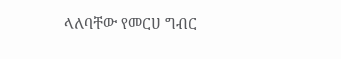ላለባቸው የመርሀ ግብር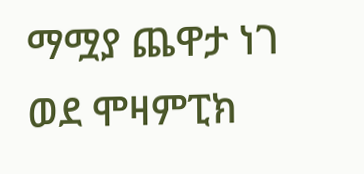ማሟያ ጨዋታ ነገ ወደ ሞዛምፒክ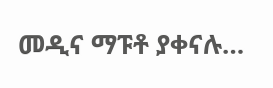መዲና ማፑቶ ያቀናሉ…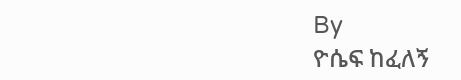By
ዮሴፍ ከፈለኝ